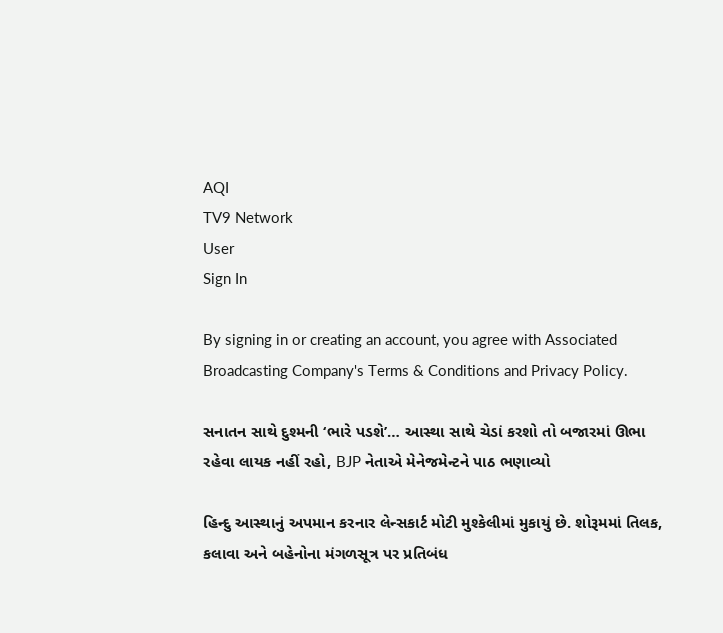AQI
TV9 Network
User
Sign In

By signing in or creating an account, you agree with Associated Broadcasting Company's Terms & Conditions and Privacy Policy.

સનાતન સાથે દુશ્મની ‘ભારે પડશે’… આસ્થા સાથે ચેડાં કરશો તો બજારમાં ઊભા રહેવા લાયક નહીં રહો, BJP નેતાએ મેનેજમેન્ટને પાઠ ભણાવ્યો

હિન્દુ આસ્થાનું અપમાન કરનાર લેન્સકાર્ટ મોટી મુશ્કેલીમાં મુકાયું છે. શોરૂમમાં તિલક, કલાવા અને બહેનોના મંગળસૂત્ર પર પ્રતિબંધ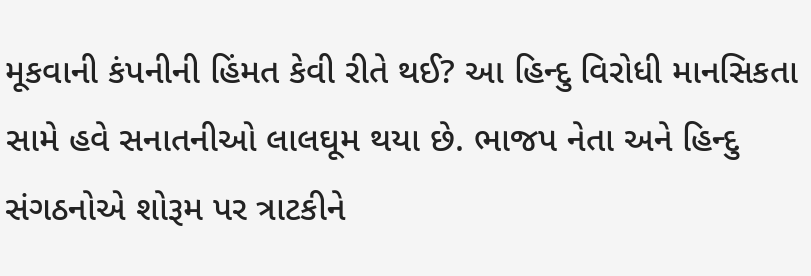મૂકવાની કંપનીની હિંમત કેવી રીતે થઈ? આ હિન્દુ વિરોધી માનસિકતા સામે હવે સનાતનીઓ લાલઘૂમ થયા છે. ભાજપ નેતા અને હિન્દુ સંગઠનોએ શોરૂમ પર ત્રાટકીને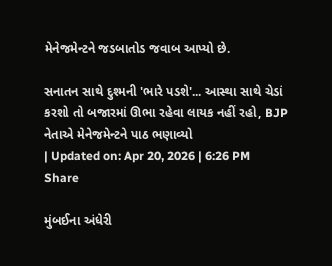મેનેજમેન્ટને જડબાતોડ જવાબ આપ્યો છે.

સનાતન સાથે દુશ્મની 'ભારે પડશે'... આસ્થા સાથે ચેડાં કરશો તો બજારમાં ઊભા રહેવા લાયક નહીં રહો, BJP નેતાએ મેનેજમેન્ટને પાઠ ભણાવ્યો
| Updated on: Apr 20, 2026 | 6:26 PM
Share

મુંબઈના અંધેરી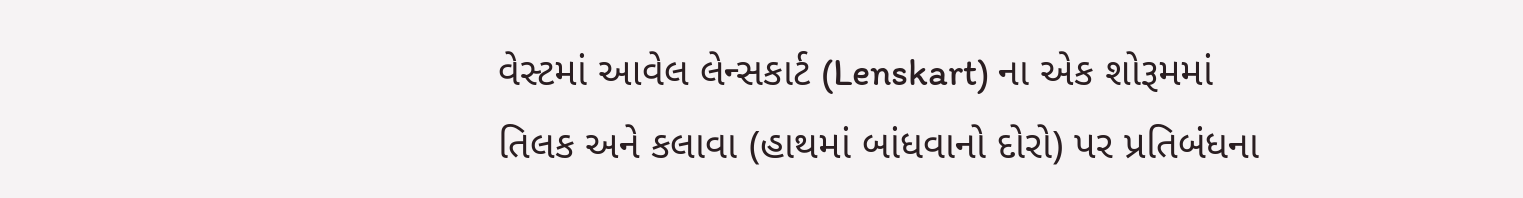વેસ્ટમાં આવેલ લેન્સકાર્ટ (Lenskart) ના એક શોરૂમમાં તિલક અને કલાવા (હાથમાં બાંધવાનો દોરો) પર પ્રતિબંધના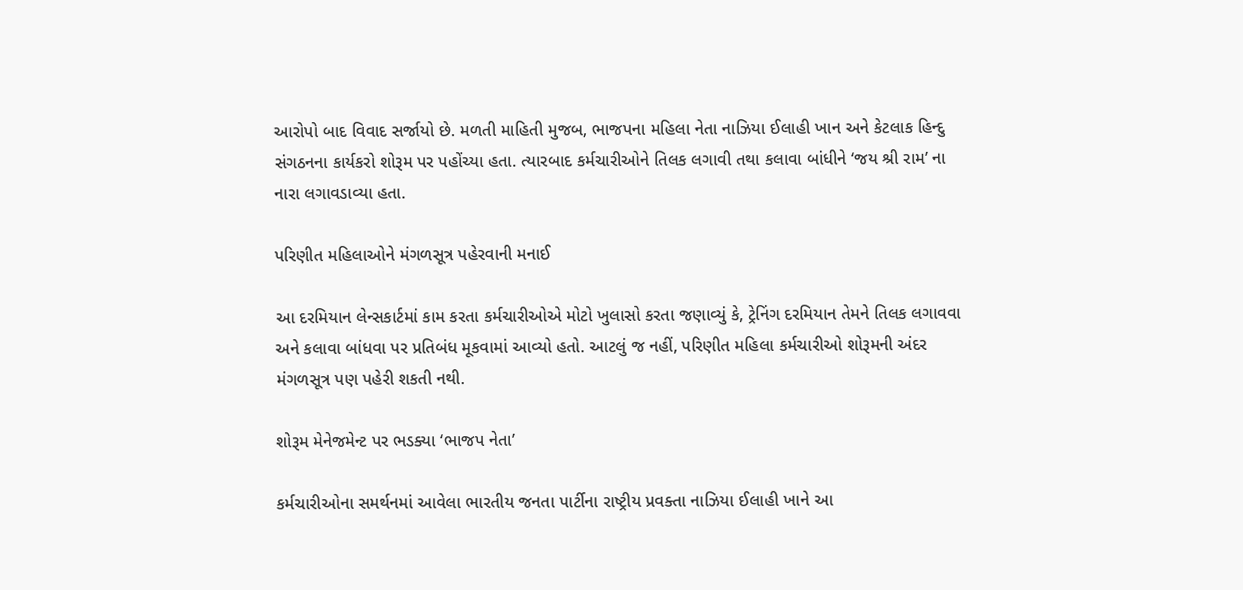આરોપો બાદ વિવાદ સર્જાયો છે. મળતી માહિતી મુજબ, ભાજપના મહિલા નેતા નાઝિયા ઈલાહી ખાન અને કેટલાક હિન્દુ સંગઠનના કાર્યકરો શોરૂમ પર પહોંચ્યા હતા. ત્યારબાદ કર્મચારીઓને તિલક લગાવી તથા કલાવા બાંધીને ‘જય શ્રી રામ’ ના નારા લગાવડાવ્યા હતા.

પરિણીત મહિલાઓને મંગળસૂત્ર પહેરવાની મનાઈ

આ દરમિયાન લેન્સકાર્ટમાં કામ કરતા કર્મચારીઓએ મોટો ખુલાસો કરતા જણાવ્યું કે, ટ્રેનિંગ દરમિયાન તેમને તિલક લગાવવા અને કલાવા બાંધવા પર પ્રતિબંધ મૂકવામાં આવ્યો હતો. આટલું જ નહીં, પરિણીત મહિલા કર્મચારીઓ શોરૂમની અંદર મંગળસૂત્ર પણ પહેરી શકતી નથી.

શોરૂમ મેનેજમેન્ટ પર ભડક્યા ‘ભાજપ નેતા’

કર્મચારીઓના સમર્થનમાં આવેલા ભારતીય જનતા પાર્ટીના રાષ્ટ્રીય પ્રવક્તા નાઝિયા ઈલાહી ખાને આ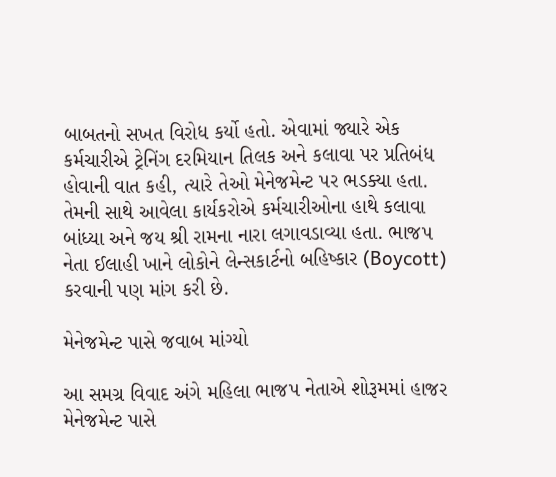બાબતનો સખત વિરોધ કર્યો હતો. એવામાં જ્યારે એક કર્મચારીએ ટ્રેનિંગ દરમિયાન તિલક અને કલાવા પર પ્રતિબંધ હોવાની વાત કહી, ત્યારે તેઓ મેનેજમેન્ટ પર ભડક્યા હતા. તેમની સાથે આવેલા કાર્યકરોએ કર્મચારીઓના હાથે કલાવા બાંધ્યા અને જય શ્રી રામના નારા લગાવડાવ્યા હતા. ભાજપ નેતા ઈલાહી ખાને લોકોને લેન્સકાર્ટનો બહિષ્કાર (Boycott) કરવાની પણ માંગ કરી છે.

મેનેજમેન્ટ પાસે જવાબ માંગ્યો

આ સમગ્ર વિવાદ અંગે મહિલા ભાજપ નેતાએ શોરૂમમાં હાજર મેનેજમેન્ટ પાસે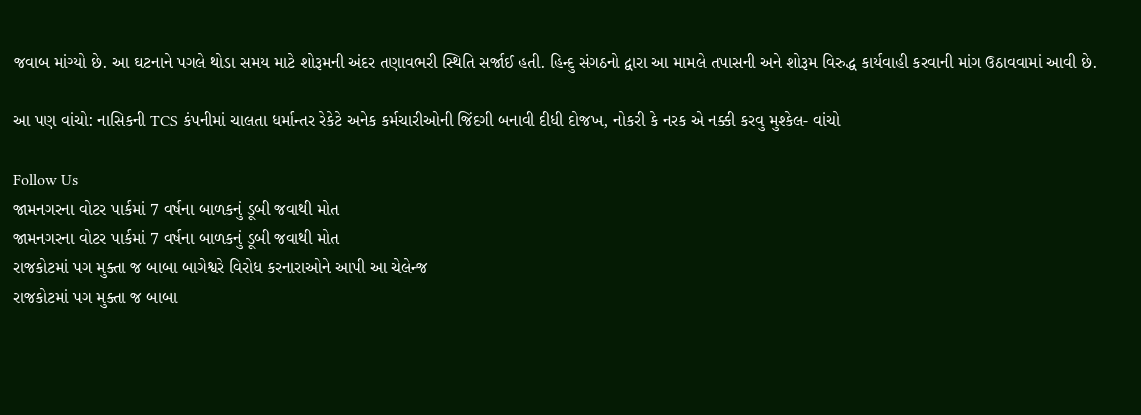જવાબ માંગ્યો છે. આ ઘટનાને પગલે થોડા સમય માટે શોરૂમની અંદર તણાવભરી સ્થિતિ સર્જાઈ હતી. હિન્દુ સંગઠનો દ્વારા આ મામલે તપાસની અને શોરૂમ વિરુદ્ધ કાર્યવાહી કરવાની માંગ ઉઠાવવામાં આવી છે.

આ પણ વાંચો: નાસિકની TCS કંપનીમાં ચાલતા ધર્માન્તર રેકેટે અનેક કર્મચારીઓની જિંદગી બનાવી દીધી દોજખ, નોકરી કે નરક એ નક્કી કરવુ મુશ્કેલ- વાંચો

Follow Us
જામનગરના વોટર પાર્કમાં 7 વર્ષના બાળકનું ડૂબી જવાથી મોત
જામનગરના વોટર પાર્કમાં 7 વર્ષના બાળકનું ડૂબી જવાથી મોત
રાજકોટમાં પગ મુક્તા જ બાબા બાગેશ્વરે વિરોધ કરનારાઓને આપી આ ચેલેન્જ
રાજકોટમાં પગ મુક્તા જ બાબા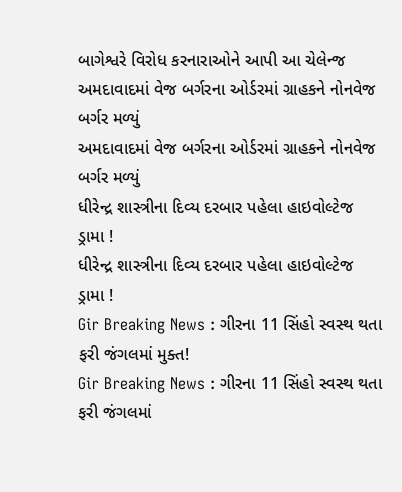બાગેશ્વરે વિરોધ કરનારાઓને આપી આ ચેલેન્જ
અમદાવાદમાં વેજ બર્ગરના ઓર્ડરમાં ગ્રાહકને નોનવેજ બર્ગર મળ્યું
અમદાવાદમાં વેજ બર્ગરના ઓર્ડરમાં ગ્રાહકને નોનવેજ બર્ગર મળ્યું
ધીરેન્દ્ર શાસ્ત્રીના દિવ્ય દરબાર પહેલા હાઇવોલ્ટેજ ડ્રામા !
ધીરેન્દ્ર શાસ્ત્રીના દિવ્ય દરબાર પહેલા હાઇવોલ્ટેજ ડ્રામા !
Gir Breaking News : ગીરના 11 સિંહો સ્વસ્થ થતા ફરી જંગલમાં મુક્ત!
Gir Breaking News : ગીરના 11 સિંહો સ્વસ્થ થતા ફરી જંગલમાં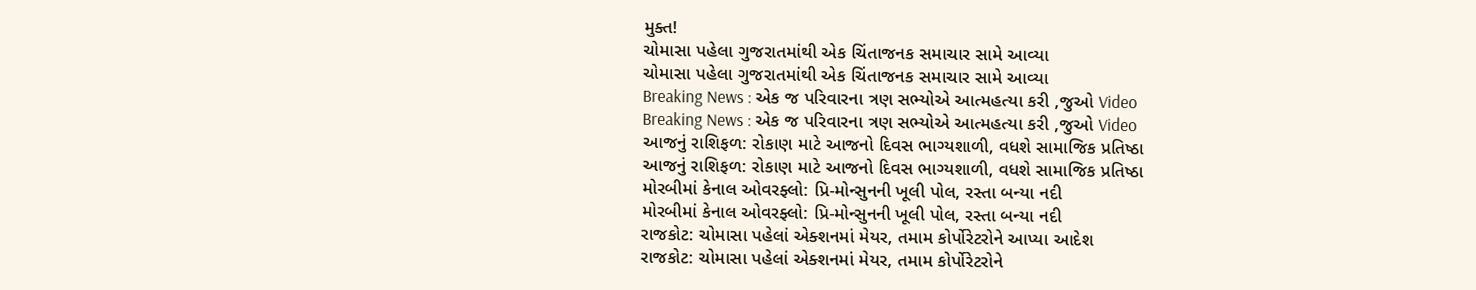મુક્ત!
ચોમાસા પહેલા ગુજરાતમાંથી એક ચિંતાજનક સમાચાર સામે આવ્યા
ચોમાસા પહેલા ગુજરાતમાંથી એક ચિંતાજનક સમાચાર સામે આવ્યા
Breaking News : એક જ પરિવારના ત્રણ સભ્યોએ આત્મહત્યા કરી ,જુઓ Video
Breaking News : એક જ પરિવારના ત્રણ સભ્યોએ આત્મહત્યા કરી ,જુઓ Video
આજનું રાશિફળ: રોકાણ માટે આજનો દિવસ ભાગ્યશાળી, વધશે સામાજિક પ્રતિષ્ઠા
આજનું રાશિફળ: રોકાણ માટે આજનો દિવસ ભાગ્યશાળી, વધશે સામાજિક પ્રતિષ્ઠા
મોરબીમાં કેનાલ ઓવરફ્લો: પ્રિ-મોન્સુનની ખૂલી પોલ, રસ્તા બન્યા નદી
મોરબીમાં કેનાલ ઓવરફ્લો: પ્રિ-મોન્સુનની ખૂલી પોલ, રસ્તા બન્યા નદી
રાજકોટ: ચોમાસા પહેલાં એક્શનમાં મેયર, તમામ કોર્પોરેટરોને આપ્યા આદેશ
રાજકોટ: ચોમાસા પહેલાં એક્શનમાં મેયર, તમામ કોર્પોરેટરોને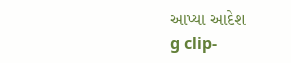આપ્યા આદેશ
g clip-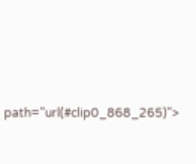path="url(#clip0_868_265)">